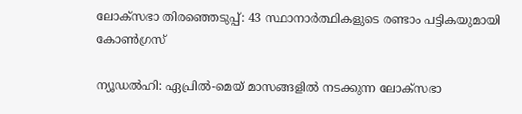ലോക്സഭാ തിരഞ്ഞെടുപ്പ്: 43 സ്ഥാനാര്‍ത്ഥികളുടെ രണ്ടാം പട്ടികയുമായി കോണ്‍ഗ്രസ്

ന്യൂഡല്‍ഹി: ഏപ്രില്‍-മെയ് മാസങ്ങളില്‍ നടക്കുന്ന ലോക്സഭാ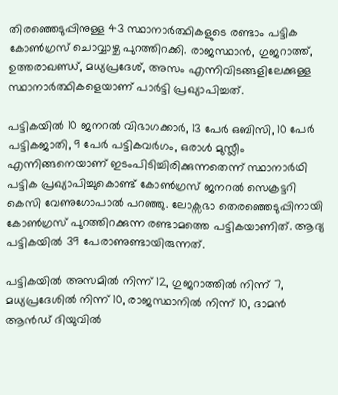തിരഞ്ഞെടുപ്പിനുള്ള 43 സ്ഥാനാര്‍ത്ഥികളുടെ രണ്ടാം പട്ടിക കോണ്‍ഗ്രസ് ചൊവ്വാഴ്ച പുറത്തിറക്കി. രാജസ്ഥാന്‍, ഗുജറാത്ത്, ഉത്തരാഖണ്ഡ്, മധ്യപ്രദേശ്, അസം എന്നിവിടങ്ങളിലേക്കുള്ള സ്ഥാനാര്‍ത്ഥികളെയാണ് പാര്‍ട്ടി പ്രഖ്യാപിച്ചത്‌.

പട്ടികയില്‍ 10 ജനറല്‍ വിഭാഗക്കാര്‍, 13 പേര്‍ ഒബിസി, 10 പേര്‍ പട്ടികജാതി, 9 പേര്‍ പട്ടികവര്‍ഗം, ഒരാള്‍ മുസ്ലീം എന്നിങ്ങനെയാണ് ഇടംപിടിച്ചിരിക്കുന്നതെന്ന് സ്ഥാനാര്‍ഥി പട്ടിക പ്രഖ്യാപിച്ചുകൊണ്ട് കോണ്‍ഗ്രസ് ജനറല്‍ സെക്രട്ടറി കെസി വേണുഗോപാല്‍ പറഞ്ഞു. ലോക്സഭാ തെരഞ്ഞെടുപ്പിനായി കോണ്‍ഗ്രസ് പുറത്തിറക്കുന്ന രണ്ടാമത്തെ പട്ടികയാണിത്. ആദ്യ പട്ടികയില്‍ 39 പേരാണുണ്ടായിരുന്നത്.

പട്ടികയില്‍ അസമില്‍ നിന്ന് 12, ഗുജറാത്തില്‍ നിന്ന് 7, മധ്യപ്രദേശില്‍ നിന്ന് 10, രാജസ്ഥാനില്‍ നിന്ന് 10, ദാമന്‍ ആന്‍ഡ് ദിയുവില്‍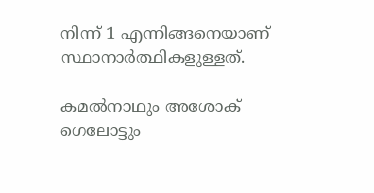നിന്ന് 1 എന്നിങ്ങനെയാണ് സ്ഥാനാര്‍ത്ഥികളുള്ളത്.

കമല്‍നാഥും അശോക് ഗെലോട്ടും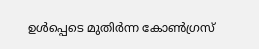ഉള്‍പ്പെടെ മുതിര്‍ന്ന കോണ്‍ഗ്രസ്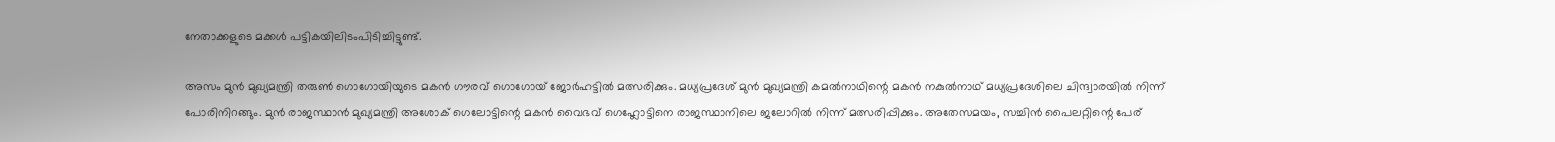നേതാക്കളുടെ മക്കള്‍ പട്ടികയിലിടംപിടിച്ചിട്ടുണ്ട്.

അസം മുന്‍ മുഖ്യമന്ത്രി തരുണ്‍ ഗൊഗോയിയുടെ മകന്‍ ഗൗരവ് ഗൊഗോയ് ജോര്‍ഹട്ടില്‍ മത്സരിക്കും. മധ്യപ്രദേശ് മുന്‍ മുഖ്യമന്ത്രി കമല്‍നാഥിന്റെ മകന്‍ നകുല്‍നാഥ് മധ്യപ്രദേശിലെ ചിന്ദ്വാരയില്‍ നിന്ന് പോരിനിറങ്ങും. മുന്‍ രാജസ്ഥാന്‍ മുഖ്യമന്ത്രി അശോക് ഗെലോട്ടിന്റെ മകന്‍ വൈഭവ് ഗെഹ്ലോട്ടിനെ രാജസ്ഥാനിലെ ജലോറില്‍ നിന്ന് മത്സരിപ്പിക്കും. അതേസമയം, സച്ചിന്‍ പൈലറ്റിന്റെ പേര്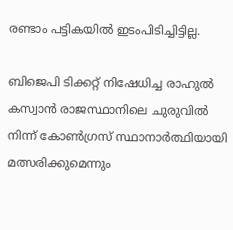രണ്ടാം പട്ടികയില്‍ ഇടംപിടിച്ചിട്ടില്ല.

ബിജെപി ടിക്കറ്റ് നിഷേധിച്ച രാഹുല്‍ കസ്വാന്‍ രാജസ്ഥാനിലെ ചുരുവില്‍ നിന്ന് കോണ്‍ഗ്രസ് സ്ഥാനാര്‍ത്ഥിയായി മത്സരിക്കുമെന്നും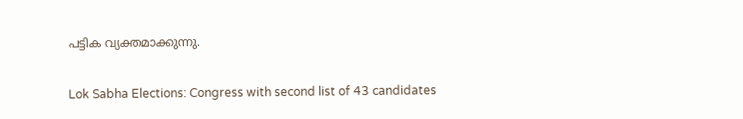പട്ടിക വ്യക്തമാക്കുന്നു.

Lok Sabha Elections: Congress with second list of 43 candidates